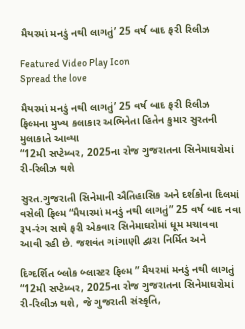મૈયરમાં મનડું નથી લાગતું’ 25 વર્ષ બાદ ફરી રિલીઝ

Featured Video Play Icon
Spread the love

મૈયરમાં મનડું નથી લાગતું’ 25 વર્ષ બાદ ફરી રિલીઝ
ફિલ્મના મુખ્ય કલાકાર અભિનેતા હિતેન કુમાર સુરતની મુલાકાતે આવ્યા
“12મી સપ્ટેમ્બર, 2025ના રોજ ગુજરાતના સિનેમાઘરોમાં રી-રિલીઝ થશે

સુરત.ગુજરાતી સિનેમાની ઐતિહાસિક અને દર્શકોના દિલમાં વસેલી ફિલ્મ “મૈયારમાં મનડું નથી લાગતું” 25 વર્ષ બાદ નવા રૂપ-રંગ સાથે ફરી એકવાર સિનેમાઘરોમાં ધૂમ મચાવવા આવી રહી છે. જશવંત ગાંગાણી દ્વારા નિર્મિત અને

દિગ્દર્શિત બ્લોક બ્લાસ્ટર ફિલ્મ ” મૈયરમાં મનડું નથી લાગતું “12મી સપ્ટેમ્બર, 2025ના રોજ ગુજરાતના સિનેમાઘરોમાં રી-રિલીઝ થશે, જે ગુજરાતી સંસ્કૃતિ,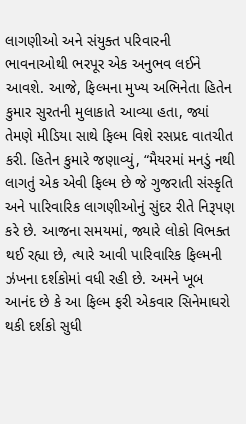લાગણીઓ અને સંયુક્ત પરિવારની ભાવનાઓથી ભરપૂર એક અનુભવ લઈને આવશે. આજે, ફિલ્મના મુખ્ય અભિનેતા હિતેન કુમાર સુરતની મુલાકાતે આવ્યા હતા, જ્યાં તેમણે મીડિયા સાથે ફિલ્મ વિશે રસપ્રદ વાતચીત કરી. હિતેન કુમારે જણાવ્યું, “મૈયરમાં મનડું નથી લાગતું એક એવી ફિલ્મ છે જે ગુજરાતી સંસ્કૃતિ અને પારિવારિક લાગણીઓનું સુંદર રીતે નિરૂપણ કરે છે. આજના સમયમાં, જ્યારે લોકો વિભક્ત થઈ રહ્યા છે, ત્યારે આવી પારિવારિક ફિલ્મની ઝંખના દર્શકોમાં વધી રહી છે. અમને ખૂબ આનંદ છે કે આ ફિલ્મ ફરી એકવાર સિનેમાઘરો થકી દર્શકો સુધી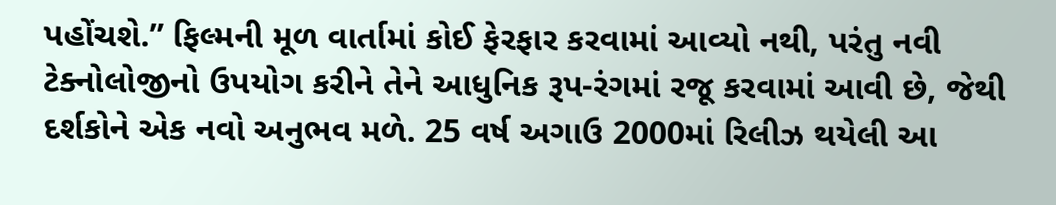પહોંચશે.” ફિલ્મની મૂળ વાર્તામાં કોઈ ફેરફાર કરવામાં આવ્યો નથી, પરંતુ નવી ટેક્નોલોજીનો ઉપયોગ કરીને તેને આધુનિક રૂપ-રંગમાં રજૂ કરવામાં આવી છે, જેથી દર્શકોને એક નવો અનુભવ મળે. 25 વર્ષ અગાઉ 2000માં રિલીઝ થયેલી આ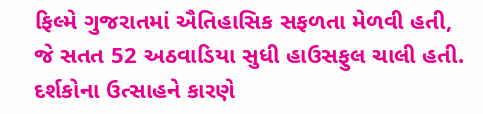ફિલ્મે ગુજરાતમાં ઐતિહાસિક સફળતા મેળવી હતી, જે સતત 52 અઠવાડિયા સુધી હાઉસફુલ ચાલી હતી. દર્શકોના ઉત્સાહને કારણે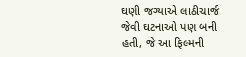ઘણી જગ્યાએ લાઠીચાર્જ જેવી ઘટનાઓ પણ બની હતી, જે આ ફિલ્મની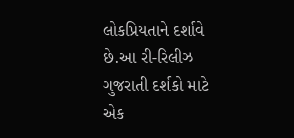લોકપ્રિયતાને દર્શાવે છે.આ રી-રિલીઝ ગુજરાતી દર્શકો માટે એક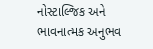નોસ્ટાલ્જિક અને ભાવનાત્મક અનુભવ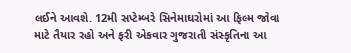લઈને આવશે. 12મી સપ્ટેમ્બરે સિનેમાઘરોમાં આ ફિલ્મ જોવા માટે તૈયાર રહો અને ફરી એકવાર ગુજરાતી સંસ્કૃતિના આ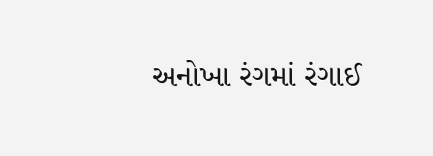અનોખા રંગમાં રંગાઈ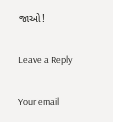જાઓ!

Leave a Reply

Your email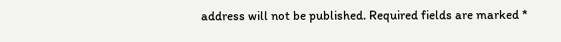address will not be published. Required fields are marked *